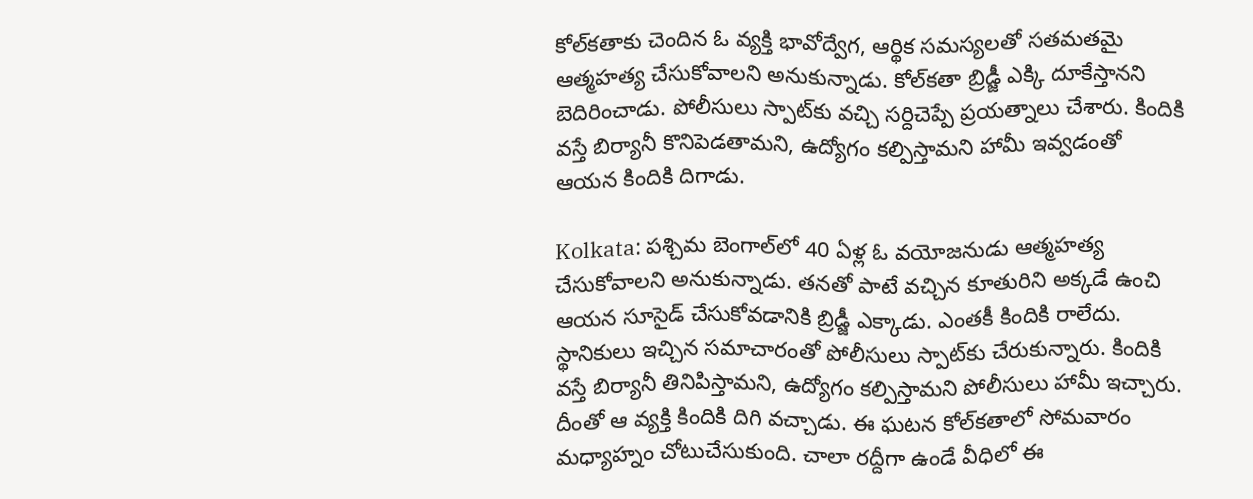కోల్‌కతాకు చెందిన ఓ వ్యక్తి భావోద్వేగ, ఆర్థిక సమస్యలతో సతమతమై ఆత్మహత్య చేసుకోవాలని అనుకున్నాడు. కోల్‌కతా బ్రిడ్జీ ఎక్కి దూకేస్తానని బెదిరించాడు. పోలీసులు స్పాట్‌కు వచ్చి సర్దిచెప్పే ప్రయత్నాలు చేశారు. కిందికి వస్తే బిర్యానీ కొనిపెడతామని, ఉద్యోగం కల్పిస్తామని హామీ ఇవ్వడంతో ఆయన కిందికి దిగాడు.

Kolkata: పశ్చిమ బెంగాల్‌లో 40 ఏళ్ల ఓ వయోజనుడు ఆత్మహత్య చేసుకోవాలని అనుకున్నాడు. తనతో పాటే వచ్చిన కూతురిని అక్కడే ఉంచి ఆయన సూసైడ్ చేసుకోవడానికి బ్రిడ్జీ ఎక్కాడు. ఎంతకీ కిందికి రాలేదు. స్థానికులు ఇచ్చిన సమాచారంతో పోలీసులు స్పాట్‌కు చేరుకున్నారు. కిందికి వస్తే బిర్యానీ తినిపిస్తామని, ఉద్యోగం కల్పిస్తామని పోలీసులు హామీ ఇచ్చారు. దీంతో ఆ వ్యక్తి కిందికి దిగి వచ్చాడు. ఈ ఘటన కోల్‌కతాలో సోమవారం మధ్యాహ్నం చోటుచేసుకుంది. చాలా రద్దీగా ఉండే వీధిలో ఈ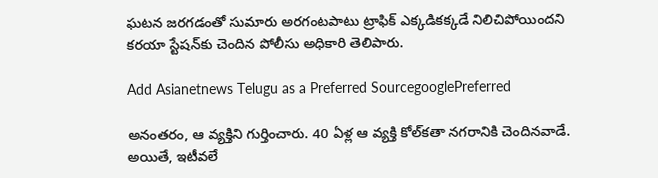ఘటన జరగడంతో సుమారు అరగంటపాటు ట్రాఫిక్ ఎక్కడికక్కడే నిలిచిపోయిందని కరయా స్టేషన్‌కు చెందిన పోలీసు అధికారి తెలిపారు.

Add Asianetnews Telugu as a Preferred SourcegooglePreferred

అనంతరం, ఆ వ్యక్తిని గుర్తించారు. 40 ఏళ్ల ఆ వ్యక్తి కోల్‌కతా నగరానికి చెందినవాడే. అయితే, ఇటీవలే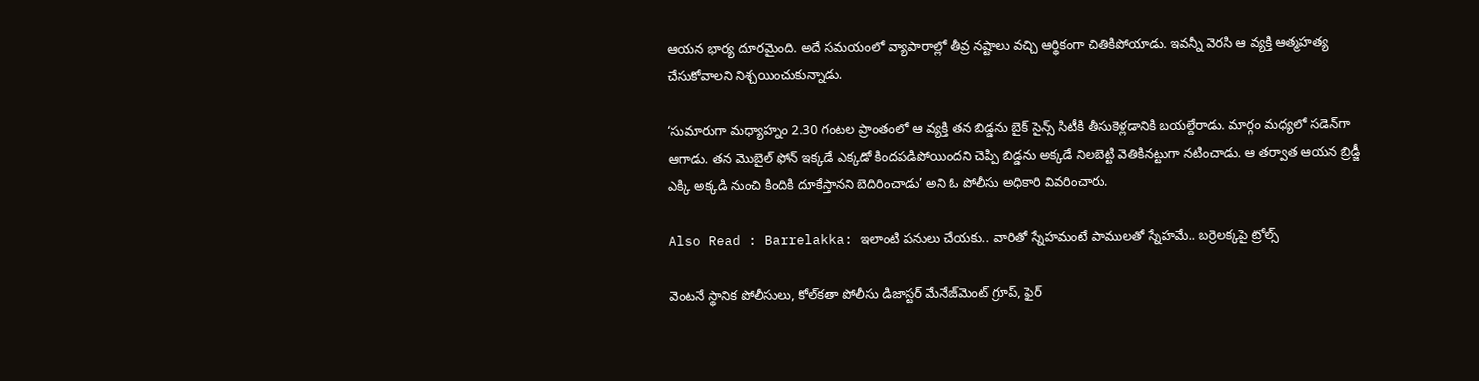ఆయన భార్య దూరమైంది. అదే సమయంలో వ్యాపారాల్లో తీవ్ర నష్టాలు వచ్చి ఆర్థికంగా చితికిపోయాడు. ఇవన్నీ వెరసి ఆ వ్యక్తి ఆత్మహత్య చేసుకోవాలని నిశ్చయించుకున్నాడు.

‘సుమారుగా మధ్యాహ్నం 2.30 గంటల ప్రాంతంలో ఆ వ్యక్తి తన బిడ్డను బైక్ సైన్స్ సిటీకి తీసుకెళ్లడానికి బయల్దేరాడు. మార్గం మధ్యలో సడెన్‌గా ఆగాడు. తన మొబైల్ ఫోన్ ఇక్కడే ఎక్కడో కిందపడిపోయిందని చెప్పి బిడ్డను అక్కడే నిలబెట్టి వెతికినట్టుగా నటించాడు. ఆ తర్వాత ఆయన బ్రిడ్జీ ఎక్కి అక్కడి నుంచి కిందికి దూకేస్తానని బెదిరించాడు’ అని ఓ పోలీసు అధికారి వివరించారు.

Also Read : Barrelakka: ఇలాంటి పనులు చేయకు.. వారితో స్నేహమంటే పాములతో స్నేహమే.. బర్రెలక్కపై ట్రోల్స్

వెంటనే స్థానిక పోలీసులు, కోల్‌కతా పోలీసు డిజాస్టర్ మేనేజ్‌మెంట్ గ్రూప్, ఫైర్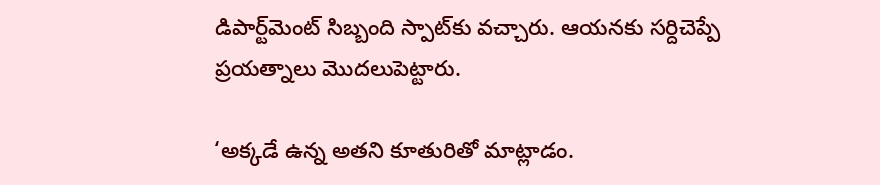డిపార్ట్‌మెంట్ సిబ్బంది స్పాట్‌కు వచ్చారు. ఆయనకు సర్దిచెప్పే ప్రయత్నాలు మొదలుపెట్టారు.

‘అక్కడే ఉన్న అతని కూతురితో మాట్లాడం.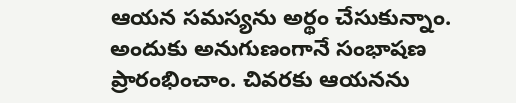ఆయన సమస్యను అర్థం చేసుకున్నాం. అందుకు అనుగుణంగానే సంభాషణ ప్రారంభించాం. చివరకు ఆయనను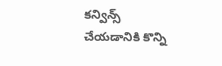కన్విన్స్ చేయడానికి కొన్ని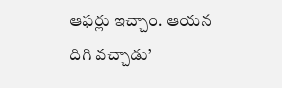ఆఫర్లు ఇచ్చాం. ఆయన దిగి వచ్చాడు’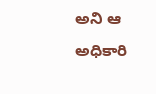అని ఆ అధికారి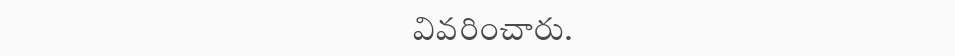వివరించారు.